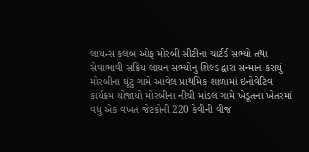લાયન્સ કલબ ઓફ મોરબી સીટીના ચાર્ટર્ડ સભ્યો તથા સેવાભાવી સક્રિય લાયન સભ્યોનુ શિલ્ડ દ્વારા સન્માન કરાયું મોરબીના ઘૂંટુ ગામે આવેલ પ્રાથમિક શાળામાં ઇનોવેટિવ કાર્યક્રમ યોજાયો મોરબીના નીચી માંડલ ગામે ખેડૂતના ખેતરમાં વધુ એક વખત જેટકોની 220 કેવીની વીજ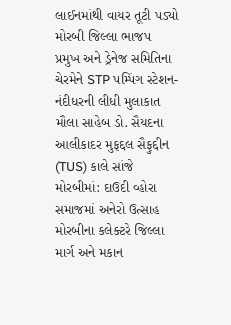લાઈનમાંથી વાયર તૂટી પડ્યો મોરબી જિલ્લા ભાજપ પ્રમુખ અને ડ્રેનેજ સમિતિના ચેરમેને STP પમ્પિંગ સ્ટેશન-નંદીધરની લીધી મુલાકાત મૌલા સાહેબ ડો. સૈયદના આલીકાદર મુફદ્દલ સૈફુદ્દીન (TUS) કાલે સાંજે મોરબીમાં: દાઉદી વ્હોરા સમાજમાં અનેરો ઉત્સાહ મોરબીના કલેક્ટરે જિલ્લા માર્ગ અને મકાન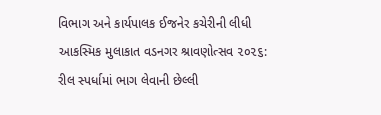વિભાગ અને કાર્યપાલક ઈજનેર કચેરીની લીધી આકસ્મિક મુલાકાત વડનગર શ્રાવણોત્સવ ૨૦૨૬: રીલ સ્પર્ધામાં ભાગ લેવાની છેલ્લી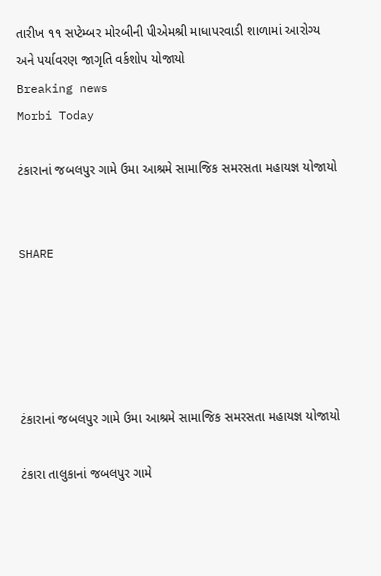તારીખ ૧૧ સપ્ટેમ્બર મોરબીની પીએમશ્રી માધાપરવાડી શાળામાં આરોગ્ય અને પર્યાવરણ જાગૃતિ વર્કશોપ યોજાયો
Breaking news
Morbi Today

ટંકારાનાં જબલપુર ગામે ઉમા આશ્રમે સામાજિક સમરસતા મહાયજ્ઞ યોજાયો


SHARE





ટંકારાનાં જબલપુર ગામે ઉમા આશ્રમે સામાજિક સમરસતા મહાયજ્ઞ યોજાયો

ટંકારા તાલુકાનાં જબલપુર ગામે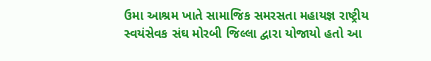ઉમા આશ્રમ ખાતે સામાજિક સમરસતા મહાયજ્ઞ રાષ્ટ્રીય સ્વયંસેવક સંઘ મોરબી જિલ્લા દ્વારા યોજાયો હતો આ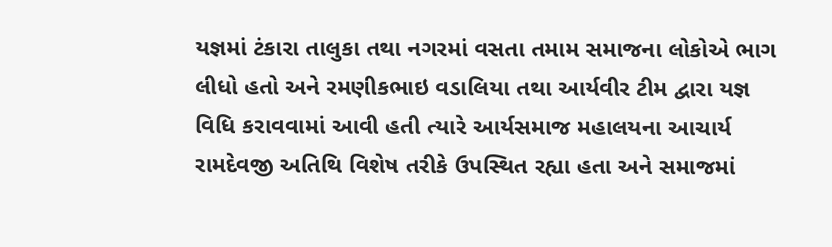યજ્ઞમાં ટંકારા તાલુકા તથા નગરમાં વસતા તમામ સમાજના લોકોએ ભાગ લીધો હતો અને રમણીકભાઇ વડાલિયા તથા આર્યવીર ટીમ દ્વારા યજ્ઞ વિધિ કરાવવામાં આવી હતી ત્યારે આર્યસમાજ મહાલયના આચાર્ય રામદેવજી અતિથિ વિશેષ તરીકે ઉપસ્થિત રહ્યા હતા અને સમાજમાં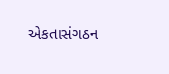એકતાસંગઠન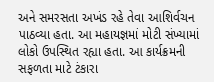અને સમરસતા અખંડ રહે તેવા આશિર્વચન પાઠવ્યા હતા. આ મહાયજ્ઞમાં મોટી સંખ્યામાં લોકો ઉપસ્થિત રહ્યા હતા. આ કાર્યક્રમની સફળતા માટે ટંકારા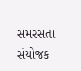સમરસતા સંયોજક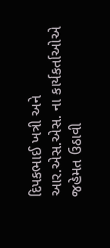દિપકભાઈ ખત્રી અને આર.એસ.એસ. ના કાર્યકર્તાઓએ જહેમત ઉઠાવી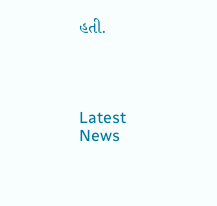હતી.




Latest News